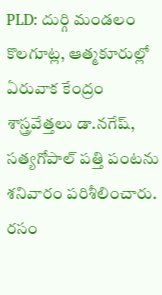PLD: దుర్గి మండలం కొలగూట్ల, ఆత్మకూరుల్లో ఏరువాక కేంద్రం శాస్త్రవేత్తలు డా.నగేష్, సత్యగోపాల్ పత్తి పంటను శనివారం పరిశీలించారు. రసం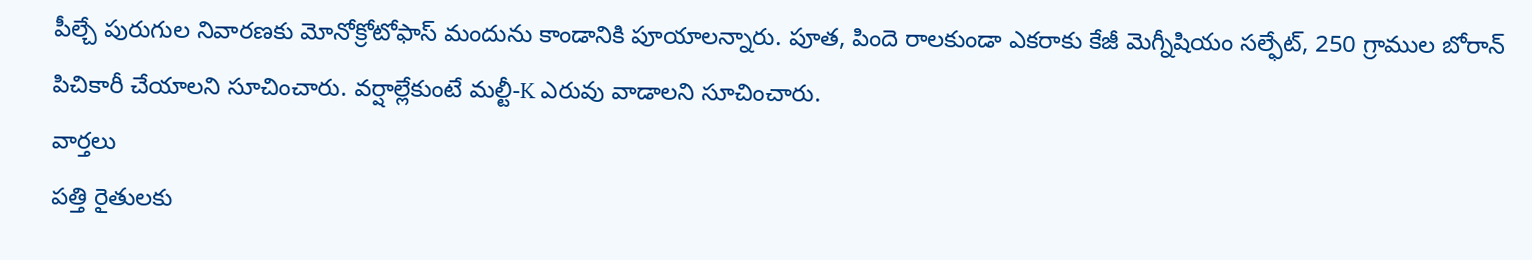పీల్చే పురుగుల నివారణకు మోనోక్రోటోఫాస్ మందును కాండానికి పూయాలన్నారు. పూత, పిందె రాలకుండా ఎకరాకు కేజీ మెగ్నీషియం సల్ఫేట్, 250 గ్రాముల బోరాన్ పిచికారీ చేయాలని సూచించారు. వర్షాల్లేకుంటే మల్టీ-K ఎరువు వాడాలని సూచించారు.
వార్తలు
పత్తి రైతులకు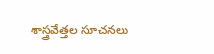శాస్త్రవేత్తల సూచనలు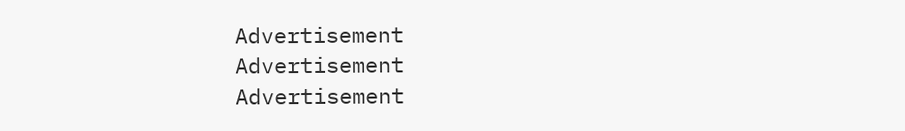Advertisement
Advertisement
Advertisement